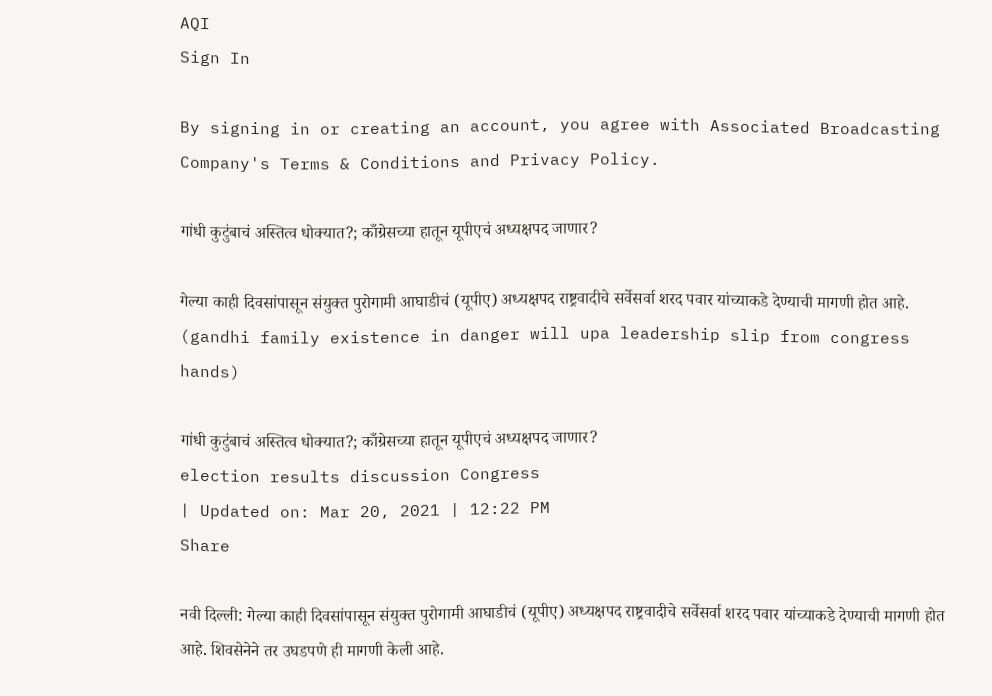AQI
Sign In

By signing in or creating an account, you agree with Associated Broadcasting Company's Terms & Conditions and Privacy Policy.

गांधी कुटुंबाचं अस्तित्व धोक्यात?; काँग्रेसच्या हातून यूपीएचं अध्यक्षपद जाणार?

गेल्या काही दिवसांपासून संयुक्त पुरोगामी आघाडीचं (यूपीए) अध्यक्षपद राष्ट्रवादीचे सर्वेसर्वा शरद पवार यांच्याकडे देण्याची मागणी होत आहे. (gandhi family existence in danger will upa leadership slip from congress hands)

गांधी कुटुंबाचं अस्तित्व धोक्यात?; काँग्रेसच्या हातून यूपीएचं अध्यक्षपद जाणार?
election results discussion Congress
| Updated on: Mar 20, 2021 | 12:22 PM
Share

नवी दिल्ली: गेल्या काही दिवसांपासून संयुक्त पुरोगामी आघाडीचं (यूपीए) अध्यक्षपद राष्ट्रवादीचे सर्वेसर्वा शरद पवार यांच्याकडे देण्याची मागणी होत आहे. शिवसेनेने तर उघडपणे ही मागणी केली आहे.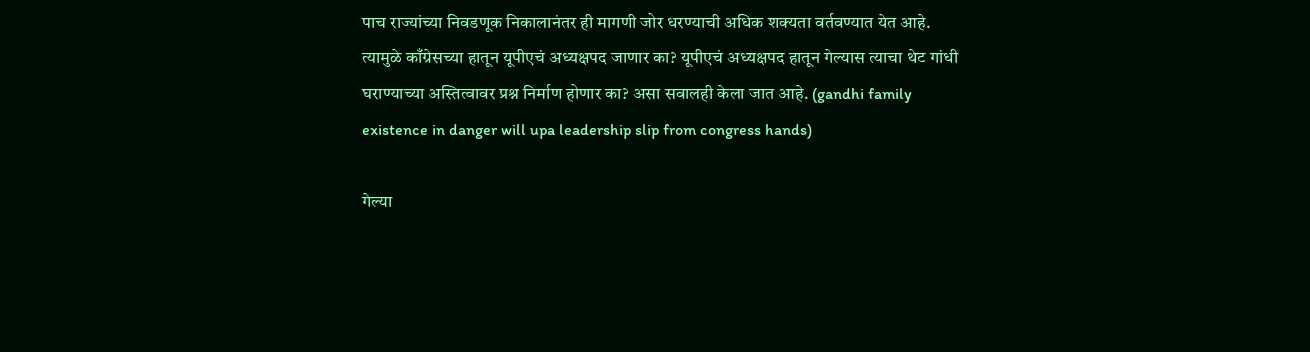पाच राज्यांच्या निवडणूक निकालानंतर ही मागणी जोर धरण्याची अधिक शक्यता वर्तवण्यात येत आहे. त्यामुळे काँग्रेसच्या हातून यूपीएचं अध्यक्षपद जाणार का? यूपीएचं अध्यक्षपद हातून गेल्यास त्याचा थेट गांधी घराण्याच्या अस्तित्वावर प्रश्न निर्माण होणार का? असा सवालही केला जात आहे. (gandhi family existence in danger will upa leadership slip from congress hands)

गेल्या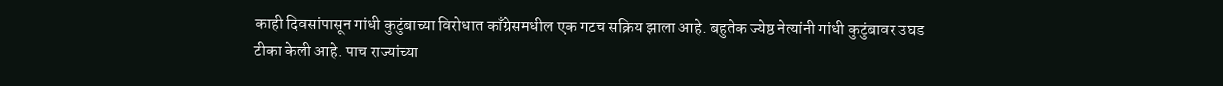काही दिवसांपासून गांधी कुटुंबाच्या विरोधात काँग्रेसमधील एक गटच सक्रिय झाला आहे. बहुतेक ज्येष्ठ नेत्यांनी गांधी कुटुंबावर उघड टीका केली आहे. पाच राज्यांच्या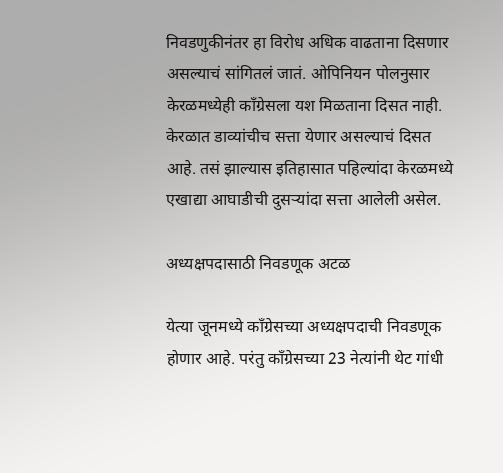निवडणुकीनंतर हा विरोध अधिक वाढताना दिसणार असल्याचं सांगितलं जातं. ओपिनियन पोलनुसार केरळमध्येही काँग्रेसला यश मिळताना दिसत नाही. केरळात डाव्यांचीच सत्ता येणार असल्याचं दिसत आहे. तसं झाल्यास इतिहासात पहिल्यांदा केरळमध्ये एखाद्या आघाडीची दुसऱ्यांदा सत्ता आलेली असेल.

अध्यक्षपदासाठी निवडणूक अटळ

येत्या जूनमध्ये काँग्रेसच्या अध्यक्षपदाची निवडणूक होणार आहे. परंतु काँग्रेसच्या 23 नेत्यांनी थेट गांधी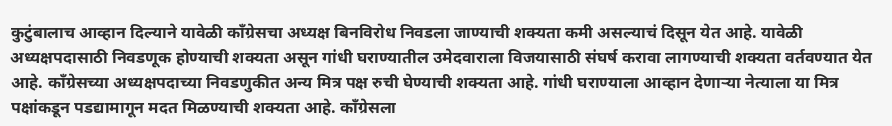कुटुंबालाच आव्हान दिल्याने यावेळी काँग्रेसचा अध्यक्ष बिनविरोध निवडला जाण्याची शक्यता कमी असल्याचं दिसून येत आहे. यावेळी अध्यक्षपदासाठी निवडणूक होण्याची शक्यता असून गांधी घराण्यातील उमेदवाराला विजयासाठी संघर्ष करावा लागण्याची शक्यता वर्तवण्यात येत आहे. काँग्रेसच्या अध्यक्षपदाच्या निवडणुकीत अन्य मित्र पक्ष रुची घेण्याची शक्यता आहे. गांधी घराण्याला आव्हान देणाऱ्या नेत्याला या मित्र पक्षांकडून पडद्यामागून मदत मिळण्याची शक्यता आहे. काँग्रेसला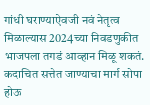गांधी घराण्याऐवजी नवं नेतृत्व मिळाल्यास 2024च्या निवडणुकीत भाजपला तगडं आव्हान मिळू शकतं. कदाचित सत्तेत जाण्याचा मार्ग सोपा होऊ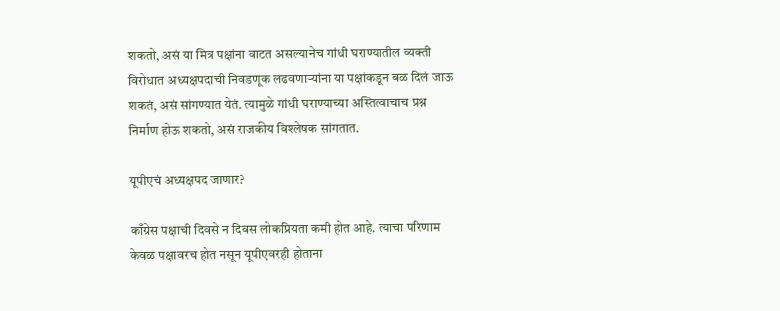शकतो, असं या मित्र पक्षांना वाटत असल्यानेच गांधी घराण्यातील व्यक्ती विरोधात अध्यक्षपदाची निवडणूक लढवणाऱ्यांना या पक्षांकडून बळ दिलं जाऊ शकतं, असं सांगण्यात येतं. त्यामुळे गांधी घराण्याच्या अस्तित्वाचाच प्रश्न निर्माण होऊ शकतो, असं राजकीय विश्लेषक सांगतात.

यूपीएचं अध्यक्षपद जाणार?

काँग्रेस पक्षाची दिवसे न दिवस लोकप्रियता कमी होत आहे. त्याचा परिणाम केवळ पक्षावरच होत नसून यूपीएवरही होताना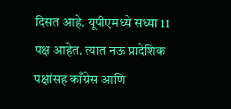दिसत आहे. यूपीएमध्ये सध्या 11 पक्ष आहेत. त्यात नऊ प्रादेशिक पक्षांसह काँग्रेस आणि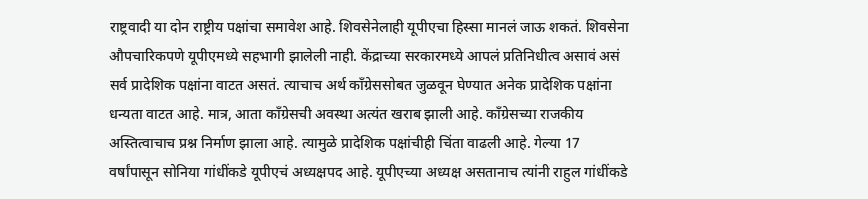राष्ट्रवादी या दोन राष्ट्रीय पक्षांचा समावेश आहे. शिवसेनेलाही यूपीएचा हिस्सा मानलं जाऊ शकतं. शिवसेना औपचारिकपणे यूपीएमध्ये सहभागी झालेली नाही. केंद्राच्या सरकारमध्ये आपलं प्रतिनिधीत्व असावं असं सर्व प्रादेशिक पक्षांना वाटत असतं. त्याचाच अर्थ काँग्रेससोबत जुळवून घेण्यात अनेक प्रादेशिक पक्षांना धन्यता वाटत आहे. मात्र, आता काँग्रेसची अवस्था अत्यंत खराब झाली आहे. काँग्रेसच्या राजकीय अस्तित्वाचाच प्रश्न निर्माण झाला आहे. त्यामुळे प्रादेशिक पक्षांचीही चिंता वाढली आहे. गेल्या 17 वर्षांपासून सोनिया गांधींकडे यूपीएचं अध्यक्षपद आहे. यूपीएच्या अध्यक्ष असतानाच त्यांनी राहुल गांधींकडे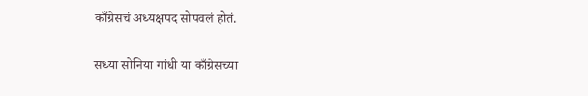काँग्रेसचं अध्यक्षपद सोपवलं होतं.

सध्या सोनिया गांधी या काँग्रेसच्या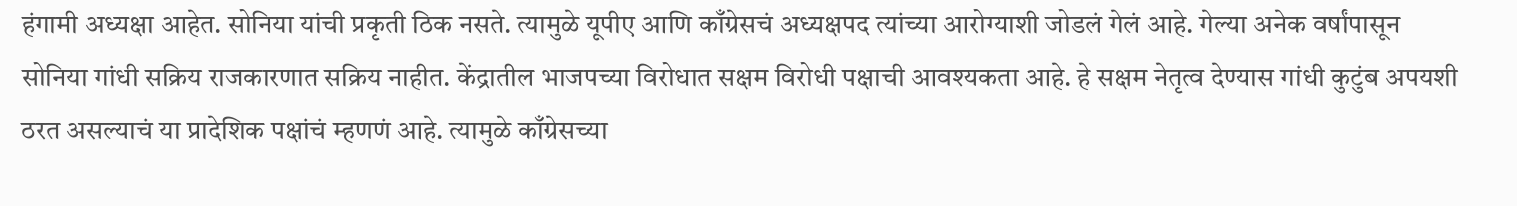हंगामी अध्यक्षा आहेत. सोनिया यांची प्रकृती ठिक नसते. त्यामुळे यूपीए आणि काँग्रेसचं अध्यक्षपद त्यांच्या आरोग्याशी जोडलं गेलं आहे. गेल्या अनेक वर्षांपासून सोनिया गांधी सक्रिय राजकारणात सक्रिय नाहीत. केंद्रातील भाजपच्या विरोधात सक्षम विरोधी पक्षाची आवश्यकता आहे. हे सक्षम नेतृत्व देण्यास गांधी कुटुंब अपयशी ठरत असल्याचं या प्रादेशिक पक्षांचं म्हणणं आहे. त्यामुळे काँग्रेसच्या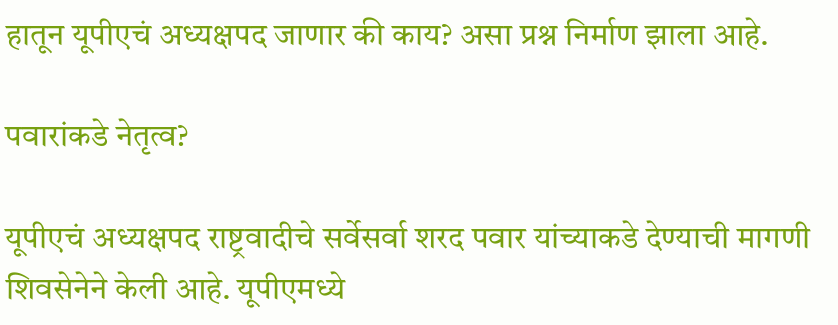हातून यूपीएचं अध्यक्षपद जाणार की काय? असा प्रश्न निर्माण झाला आहे.

पवारांकडे नेतृत्व?

यूपीएचं अध्यक्षपद राष्ट्रवादीचे सर्वेसर्वा शरद पवार यांच्याकडे देण्याची मागणी शिवसेनेने केली आहे. यूपीएमध्ये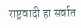राष्ट्रवादी हा सर्वात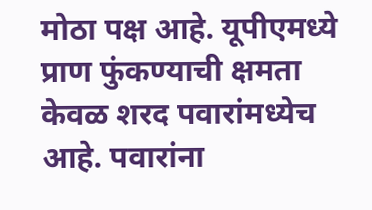मोठा पक्ष आहे. यूपीएमध्ये प्राण फुंकण्याची क्षमता केवळ शरद पवारांमध्येच आहे. पवारांना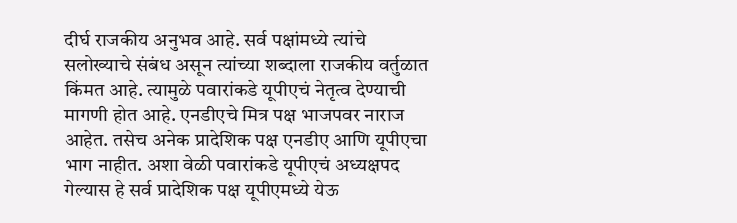दीर्घ राजकीय अनुभव आहे. सर्व पक्षांमध्ये त्यांचे सलोख्याचे संबंध असून त्यांच्या शब्दाला राजकीय वर्तुळात किंमत आहे. त्यामुळे पवारांकडे यूपीएचं नेतृत्व देण्याची मागणी होत आहे. एनडीएचे मित्र पक्ष भाजपवर नाराज आहेत. तसेच अनेक प्रादेशिक पक्ष एनडीए आणि यूपीएचा भाग नाहीत. अशा वेळी पवारांकडे यूपीएचं अध्यक्षपद गेल्यास हे सर्व प्रादेशिक पक्ष यूपीएमध्ये येऊ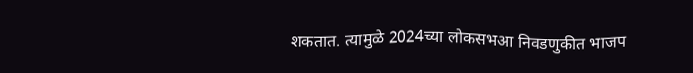शकतात. त्यामुळे 2024च्या लोकसभआ निवडणुकीत भाजप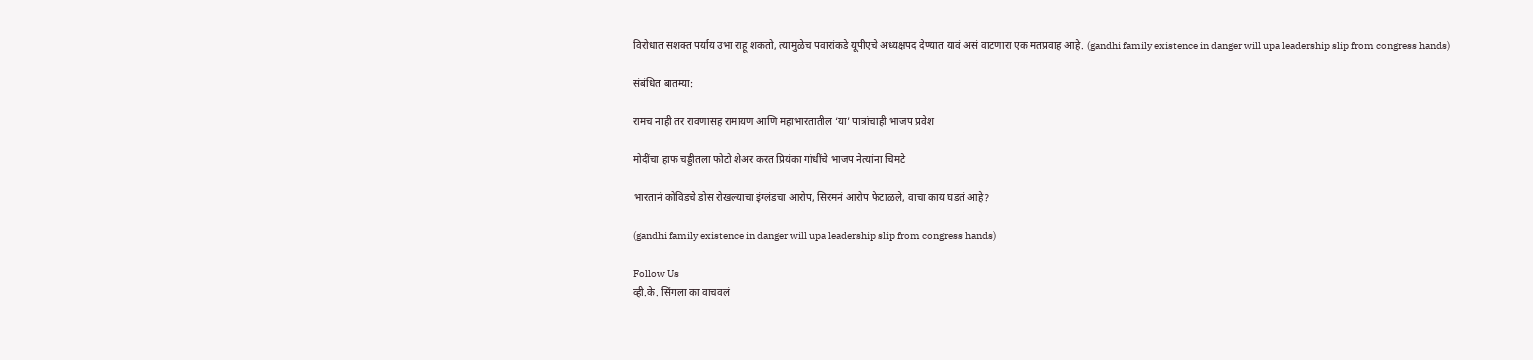विरोधात सशक्त पर्याय उभा राहू शकतो, त्यामुळेच पवारांकडे यूपीएचे अध्यक्षपद देण्यात यावं असं वाटणारा एक मतप्रवाह आहे. (gandhi family existence in danger will upa leadership slip from congress hands)

संबंधित बातम्या:

रामच नाही तर रावणासह रामायण आणि महाभारतातील ‘या’ पात्रांचाही भाजप प्रवेश

मोदींचा हाफ चड्डीतला फोटो शेअर करत प्रियंका गांधींचे भाजप नेत्यांना चिमटे

भारतानं कोविडचे डोस रोखल्याचा इंग्लंडचा आरोप, सिरमनं आरोप फेटाळले, वाचा काय घडतं आहे?

(gandhi family existence in danger will upa leadership slip from congress hands)

Follow Us
व्ही.के. सिंगला का वाचवलं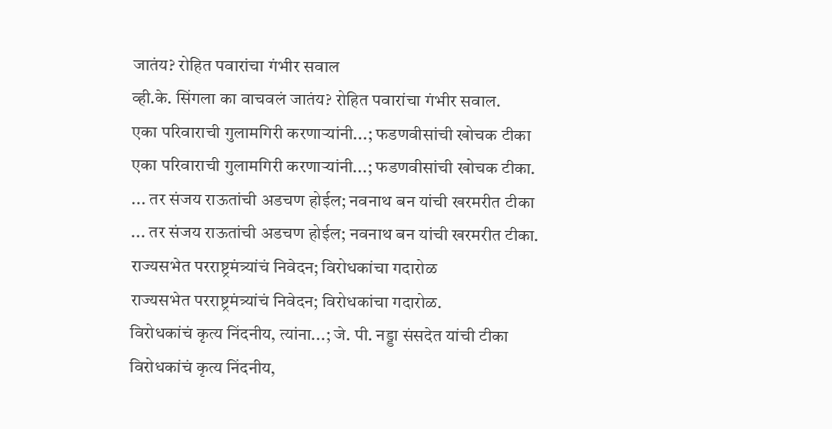जातंय? रोहित पवारांचा गंभीर सवाल
व्ही.के. सिंगला का वाचवलं जातंय? रोहित पवारांचा गंभीर सवाल.
एका परिवाराची गुलामगिरी करणाऱ्यांनी...; फडणवीसांची खोचक टीका
एका परिवाराची गुलामगिरी करणाऱ्यांनी...; फडणवीसांची खोचक टीका.
... तर संजय राऊतांची अडचण होईल; नवनाथ बन यांची खरमरीत टीका
... तर संजय राऊतांची अडचण होईल; नवनाथ बन यांची खरमरीत टीका.
राज्यसभेत परराष्ट्रमंत्र्यांचं निवेदन; विरोधकांचा गदारोळ
राज्यसभेत परराष्ट्रमंत्र्यांचं निवेदन; विरोधकांचा गदारोळ.
विरोधकांचं कृत्य निंदनीय, त्यांना...; जे. पी. नड्डा संसदेत यांची टीका
विरोधकांचं कृत्य निंदनीय,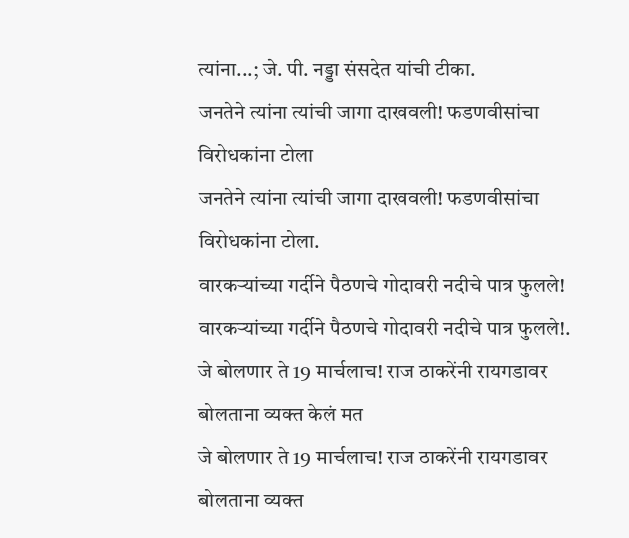त्यांना...; जे. पी. नड्डा संसदेत यांची टीका.
जनतेने त्यांना त्यांची जागा दाखवली! फडणवीसांचा विरोधकांना टोला
जनतेने त्यांना त्यांची जागा दाखवली! फडणवीसांचा विरोधकांना टोला.
वारकऱ्यांच्या गर्दीने पैठणचे गोदावरी नदीचे पात्र फुलले!
वारकऱ्यांच्या गर्दीने पैठणचे गोदावरी नदीचे पात्र फुलले!.
जे बोलणार ते 19 मार्चलाच! राज ठाकरेंनी रायगडावर बोलताना व्यक्त केलं मत
जे बोलणार ते 19 मार्चलाच! राज ठाकरेंनी रायगडावर बोलताना व्यक्त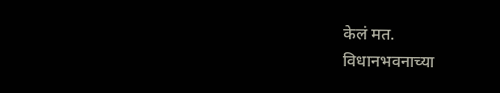केलं मत.
विधानभवनाच्या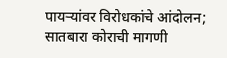पायऱ्यांवर विरोधकांचे आंदोलन; सातबारा कोराची मागणी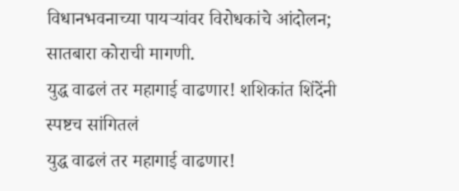विधानभवनाच्या पायऱ्यांवर विरोधकांचे आंदोलन; सातबारा कोराची मागणी.
युद्ध वाढलं तर महागाई वाढणार! शशिकांत शिंदेंनी स्पष्टच सांगितलं
युद्ध वाढलं तर महागाई वाढणार!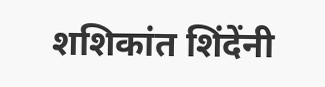शशिकांत शिंदेंनी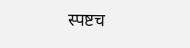स्पष्टच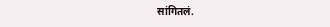सांगितलं.